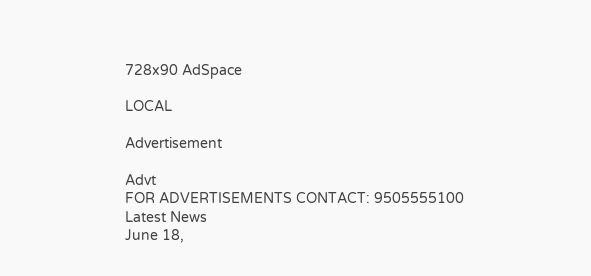728x90 AdSpace

LOCAL

Advertisement

Advt
FOR ADVERTISEMENTS CONTACT: 9505555100
Latest News
June 18,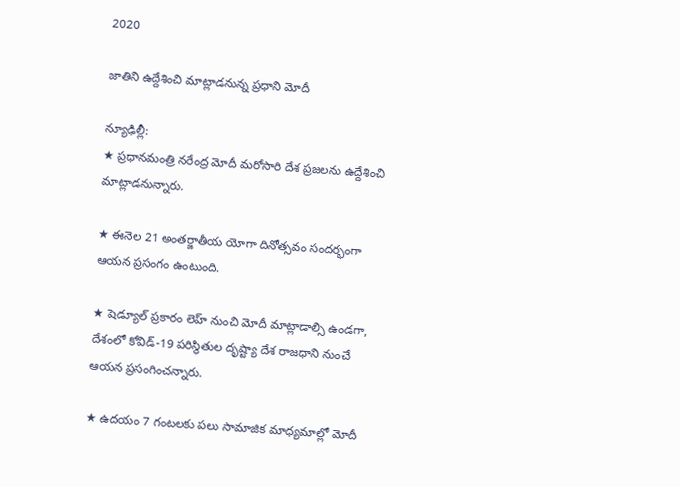2020

జాతిని ఉద్దేశించి మాట్లాడనున్న ప్రధాని మోదీ

న్యూఢిల్లీ:
★ ప్రధానమంత్రి నరేంద్ర మోదీ మరోసారి దేశ ప్రజలను ఉద్దేశించి మాట్లాడనున్నారు.

★ ఈనెల 21 అంతర్జాతీయ యోగా దినోత్సవం సందర్భంగా ఆయన ప్రసంగం ఉంటుంది.

★ షెడ్యూల్ ప్రకారం లెహ్ నుంచి మోదీ మాట్లాడాల్సి ఉండగా, దేశంలో కోవిడ్-19 పరిస్థితుల దృష్ట్యా దేశ రాజధాని నుంచే ఆయన ప్రసంగించన్నారు.

★ ఉదయం 7 గంటలకు పలు సామాజిక మాధ్యమాల్లో మోదీ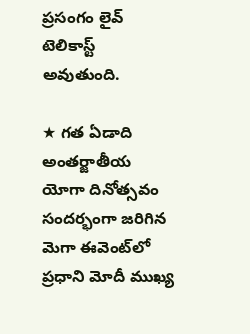ప్రసంగం లైవ్ టెలికాస్ట్ అవుతుంది.

★ గత ఏడాది అంతర్జాతీయ యోగా దినోత్సవం సందర్భంగా జరిగిన మెగా ఈవెంట్‌లో ప్రధాని మోదీ ముఖ్య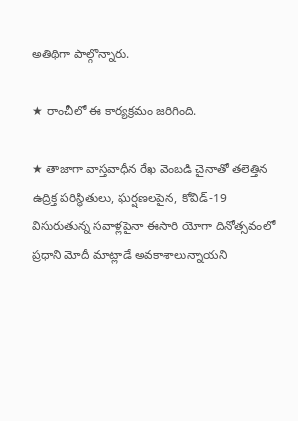అతిథిగా పాల్గొన్నారు.

★ రాంచీలో ఈ కార్యక్రమం జరిగింది.

★ తాజాగా వాస్తవాధీన రేఖ వెంబడి చైనాతో తలెత్తిన ఉద్రిక్త పరిస్థితులు, ఘర్షణలపైన, కోవిడ్-19 విసురుతున్న సవాళ్లపైనా ఈసారి యోగా దినోత్సవంలో ప్రధాని మోదీ మాట్లాడే అవకాశాలున్నాయని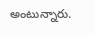అంటున్నారు.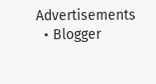Advertisements
  • Blogger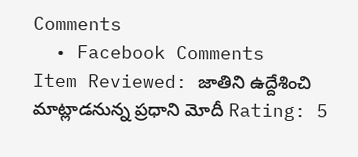Comments
  • Facebook Comments
Item Reviewed: జాతిని ఉద్దేశించి మాట్లాడనున్న ప్రధాని మోదీ Rating: 5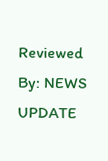Reviewed By: NEWS UPDATE